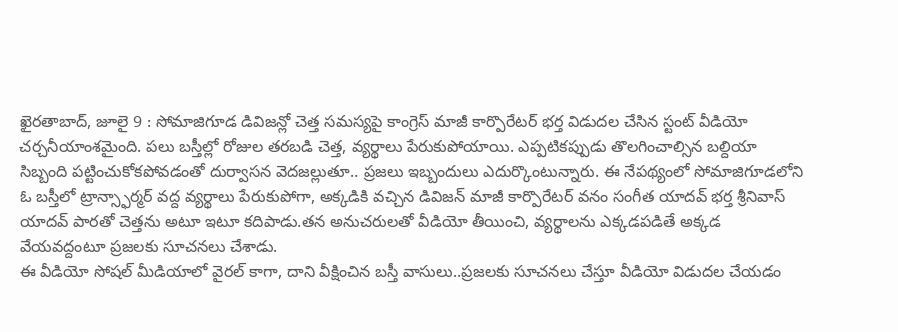ఖైరతాబాద్, జూలై 9 : సోమాజిగూడ డివిజన్లో చెత్త సమస్యపై కాంగ్రెస్ మాజీ కార్పొరేటర్ భర్త విడుదల చేసిన స్టంట్ వీడియో చర్చనీయాంశమైంది. పలు బస్తీల్లో రోజుల తరబడి చెత్త, వ్యర్థాలు పేరుకుపోయాయి. ఎప్పటికప్పుడు తొలగించాల్సిన బల్దియా సిబ్బంది పట్టించుకోకపోవడంతో దుర్వాసన వెదజల్లుతూ.. ప్రజలు ఇబ్బందులు ఎదుర్కొంటున్నారు. ఈ నేపథ్యంలో సోమాజిగూడలోని ఓ బస్తీలో ట్రాన్స్ఫార్మర్ వద్ద వ్యర్థాలు పేరుకుపోగా, అక్కడికి వచ్చిన డివిజన్ మాజీ కార్పొరేటర్ వనం సంగీత యాదవ్ భర్త శ్రీనివాస్ యాదవ్ పారతో చెత్తను అటూ ఇటూ కదిపాడు.తన అనుచరులతో వీడియో తీయించి, వ్యర్థాలను ఎక్కడపడితే అక్కడ వేయవద్దంటూ ప్రజలకు సూచనలు చేశాడు.
ఈ వీడియో సోషల్ మీడియాలో వైరల్ కాగా, దాని వీక్షించిన బస్తీ వాసులు..ప్రజలకు సూచనలు చేస్తూ వీడియో విడుదల చేయడం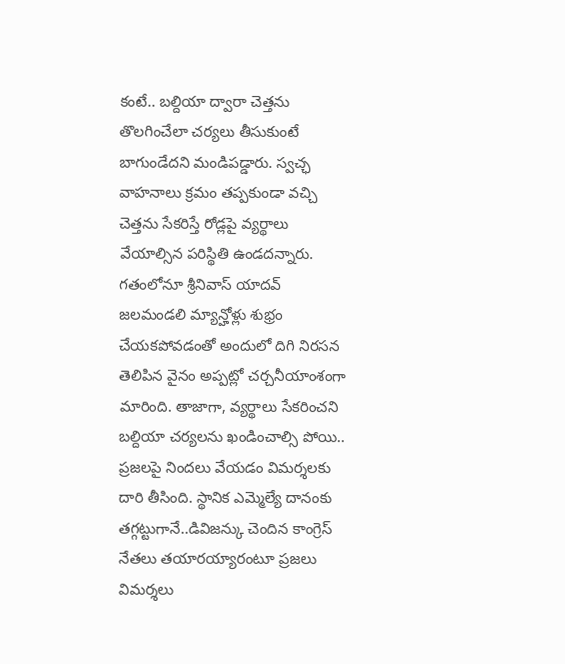కంటే.. బల్దియా ద్వారా చెత్తను తొలగించేలా చర్యలు తీసుకుంటే బాగుండేదని మండిపడ్డారు. స్వచ్ఛ వాహనాలు క్రమం తప్పకుండా వచ్చి చెత్తను సేకరిస్తే రోడ్లపై వ్యర్థాలు వేయాల్సిన పరిస్థితి ఉండదన్నారు. గతంలోనూ శ్రీనివాస్ యాదవ్ జలమండలి మ్యాన్హోళ్లు శుభ్రం చేయకపోవడంతో అందులో దిగి నిరసన తెలిపిన వైనం అప్పట్లో చర్చనీయాంశంగా మారింది. తాజాగా, వ్యర్థాలు సేకరించని బల్దియా చర్యలను ఖండించాల్సి పోయి.. ప్రజలపై నిందలు వేయడం విమర్శలకు దారి తీసింది. స్థానిక ఎమ్మెల్యే దానంకు తగ్గట్టుగానే..డివిజన్కు చెందిన కాంగ్రెస్ నేతలు తయారయ్యారంటూ ప్రజలు విమర్శలు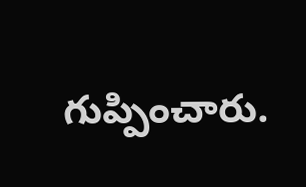గుప్పించారు.